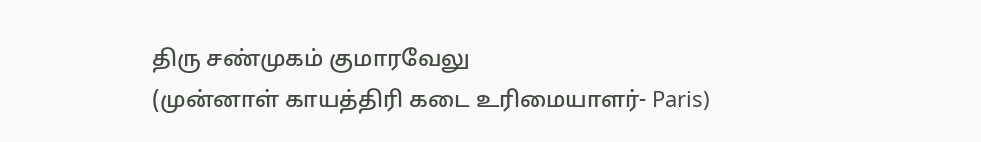திரு சண்முகம் குமாரவேலு
(முன்னாள் காயத்திரி கடை உரிமையாளர்- Paris)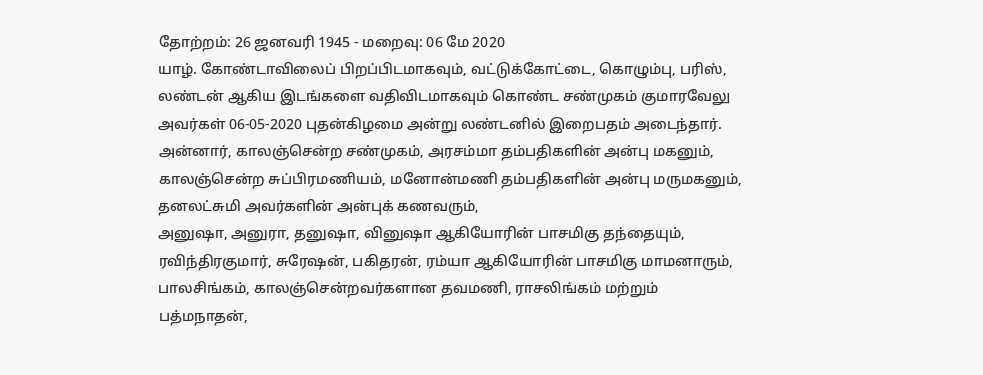தோற்றம்: 26 ஜனவரி 1945 - மறைவு: 06 மே 2020
யாழ். கோண்டாவிலைப் பிறப்பிடமாகவும், வட்டுக்கோட்டை, கொழும்பு, பரிஸ், லண்டன் ஆகிய இடங்களை வதிவிடமாகவும் கொண்ட சண்முகம் குமாரவேலு அவர்கள் 06-05-2020 புதன்கிழமை அன்று லண்டனில் இறைபதம் அடைந்தார்.
அன்னார், காலஞ்சென்ற சண்முகம், அரசம்மா தம்பதிகளின் அன்பு மகனும்,
காலஞ்சென்ற சுப்பிரமணியம், மனோன்மணி தம்பதிகளின் அன்பு மருமகனும்,
தனலட்சுமி அவர்களின் அன்புக் கணவரும்,
அனுஷா, அனுரா, தனுஷா, வினுஷா ஆகியோரின் பாசமிகு தந்தையும்,
ரவிந்திரகுமார், சுரேஷன், பகிதரன், ரம்யா ஆகியோரின் பாசமிகு மாமனாரும்,
பாலசிங்கம், காலஞ்சென்றவர்களான தவமணி, ராசலிங்கம் மற்றும் பத்மநாதன்,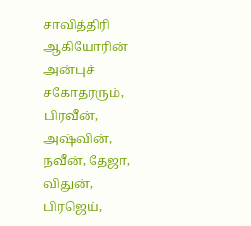சாவித்திரி ஆகியோரின் அன்புச் சகோதரரும்,
பிரவீன், அஷ்வின், நவீன், தேஜா, விதுன், பிரஜெய்,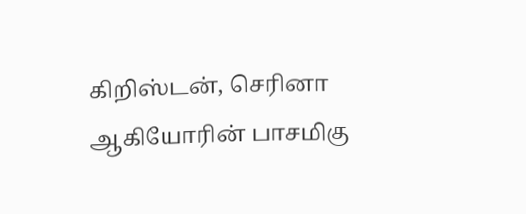கிறிஸ்டன், செரினா ஆகியோரின் பாசமிகு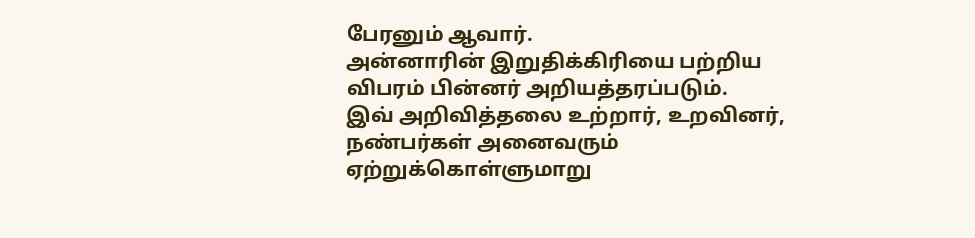பேரனும் ஆவார்.
அன்னாரின் இறுதிக்கிரியை பற்றிய விபரம் பின்னர் அறியத்தரப்படும்.
இவ் அறிவித்தலை உற்றார், உறவினர், நண்பர்கள் அனைவரும் ஏற்றுக்கொள்ளுமாறு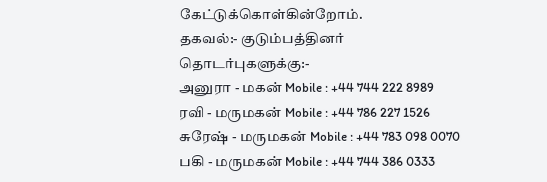கேட்டுக்கொள்கின்றோம்.
தகவல்:- குடும்பத்தினர்
தொடர்புகளுக்கு:-
அனுரா - மகன் Mobile : +44 744 222 8989
ரவி - மருமகன் Mobile : +44 786 227 1526
சுரேஷ் - மருமகன் Mobile : +44 783 098 0070
பகி - மருமகன் Mobile : +44 744 386 0333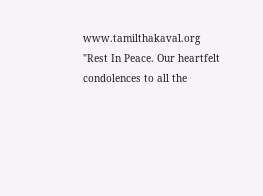www.tamilthakaval.org
"Rest In Peace. Our heartfelt condolences to all the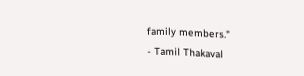family members."
- Tamil Thakaval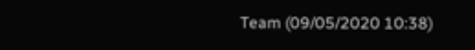Team (09/05/2020 10:38)